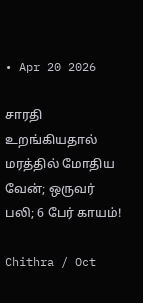• Apr 20 2026

சாரதி உறங்கியதால் மரத்தில் மோதிய வேன்; ஒருவர் பலி; 6 பேர் காயம்!

Chithra / Oct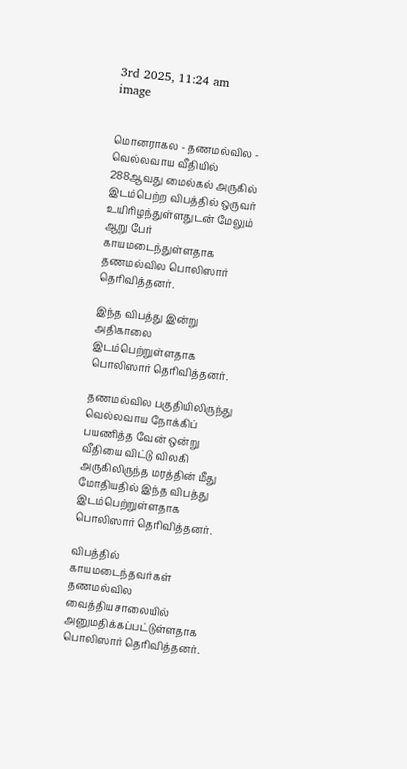3rd 2025, 11:24 am
image


மொனராகல - தணமல்வில - வெல்லவாய வீதியில் 288ஆவது மைல்கல் அருகில் இடம்பெற்ற விபத்தில் ஒருவர் உயிரிழந்துள்ளதுடன் மேலும் ஆறு பேர் காயமடைந்துள்ளதாக தணமல்வில பொலிஸார் தெரிவித்தனர்.

இந்த விபத்து இன்று அதிகாலை இடம்பெற்றுள்ளதாக பொலிஸார் தெரிவித்தனர்.

தணமல்வில பகுதியிலிருந்து வெல்லவாய நோக்கிப் பயணித்த வேன் ஒன்று வீதியை விட்டு விலகி அருகிலிருந்த மரத்தின் மீது மோதியதில் இந்த விபத்து இடம்பெற்றுள்ளதாக பொலிஸார் தெரிவித்தனர்.

விபத்தில் காயமடைந்தவர்கள் தணமல்வில வைத்தியசாலையில் அனுமதிக்கப்பட்டுள்ளதாக பொலிஸார் தெரிவித்தனர்.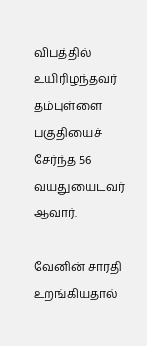விபத்தில் உயிரிழந்தவர் தம்புள்ளை பகுதியைச் சேர்ந்த 56 வயதுயைடவர் ஆவார்.

வேனின் சாரதி உறங்கியதால்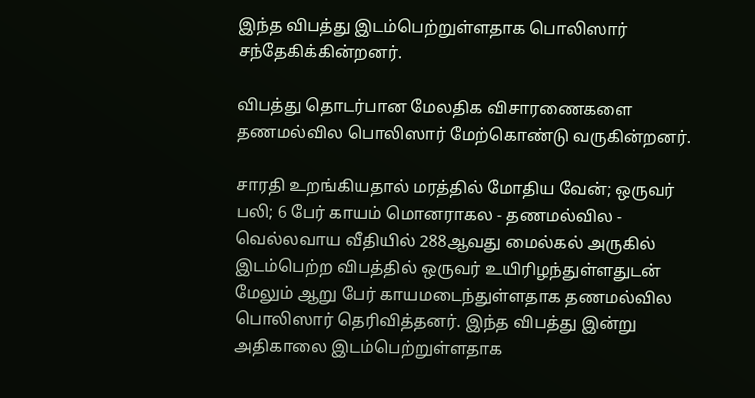இந்த விபத்து இடம்பெற்றுள்ளதாக பொலிஸார் சந்தேகிக்கின்றனர்.

விபத்து தொடர்பான மேலதிக விசாரணைகளை தணமல்வில பொலிஸார் மேற்கொண்டு வருகின்றனர்.

சாரதி உறங்கியதால் மரத்தில் மோதிய வேன்; ஒருவர் பலி; 6 பேர் காயம் மொனராகல - தணமல்வில - வெல்லவாய வீதியில் 288ஆவது மைல்கல் அருகில் இடம்பெற்ற விபத்தில் ஒருவர் உயிரிழந்துள்ளதுடன் மேலும் ஆறு பேர் காயமடைந்துள்ளதாக தணமல்வில பொலிஸார் தெரிவித்தனர். இந்த விபத்து இன்று அதிகாலை இடம்பெற்றுள்ளதாக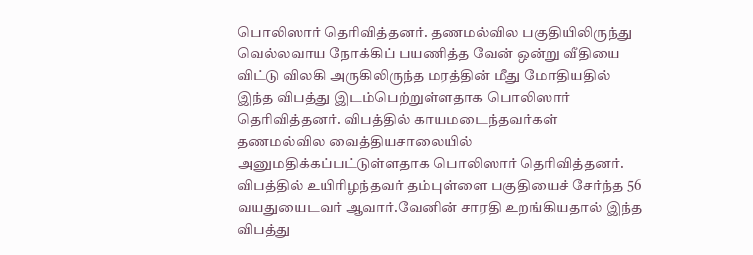பொலிஸார் தெரிவித்தனர். தணமல்வில பகுதியிலிருந்து வெல்லவாய நோக்கிப் பயணித்த வேன் ஒன்று வீதியை விட்டு விலகி அருகிலிருந்த மரத்தின் மீது மோதியதில் இந்த விபத்து இடம்பெற்றுள்ளதாக பொலிஸார் தெரிவித்தனர். விபத்தில் காயமடைந்தவர்கள் தணமல்வில வைத்தியசாலையில் அனுமதிக்கப்பட்டுள்ளதாக பொலிஸார் தெரிவித்தனர். விபத்தில் உயிரிழந்தவர் தம்புள்ளை பகுதியைச் சேர்ந்த 56 வயதுயைடவர் ஆவார்.வேனின் சாரதி உறங்கியதால் இந்த விபத்து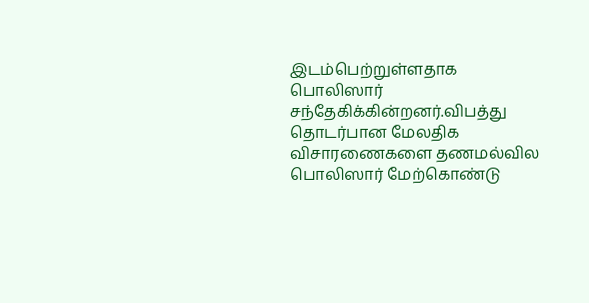இடம்பெற்றுள்ளதாக பொலிஸார் சந்தேகிக்கின்றனர்.விபத்து தொடர்பான மேலதிக விசாரணைகளை தணமல்வில பொலிஸார் மேற்கொண்டு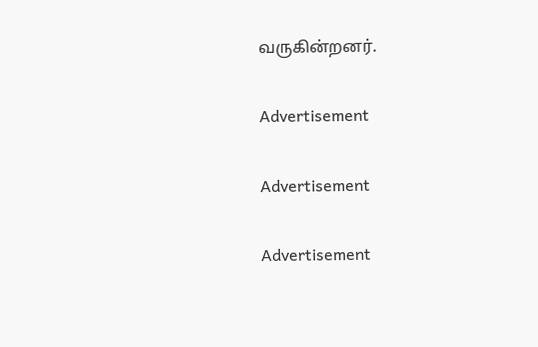வருகின்றனர்.

Advertisement

Advertisement

Advertisement